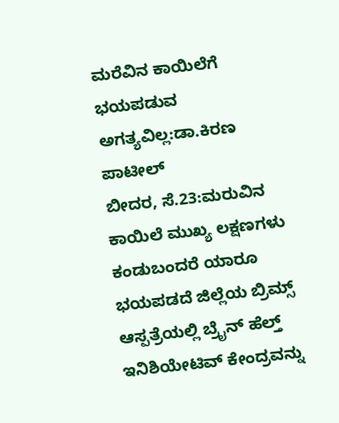ಮರೆವಿನ ಕಾಯಿಲೆಗೆ ಭಯಪಡುವ ಅಗತ್ಯವಿಲ್ಲ:ಡಾ.ಕಿರಣ ಪಾಟೀಲ್
ಬೀದರ, ಸೆ.23:ಮರುವಿನ ಕಾಯಿಲೆ ಮುಖ್ಯ ಲಕ್ಷಣಗಳು ಕಂಡುಬಂದರೆ ಯಾರೂ ಭಯಪಡದೆ ಜಿಲ್ಲೆಯ ಬ್ರಿಮ್ಸ್ ಆಸ್ಪತ್ರೆಯಲ್ಲಿ ಬ್ರೈನ್ ಹೆಲ್ತ್ ಇನಿಶಿಯೇಟಿವ್ ಕೇಂದ್ರವನ್ನು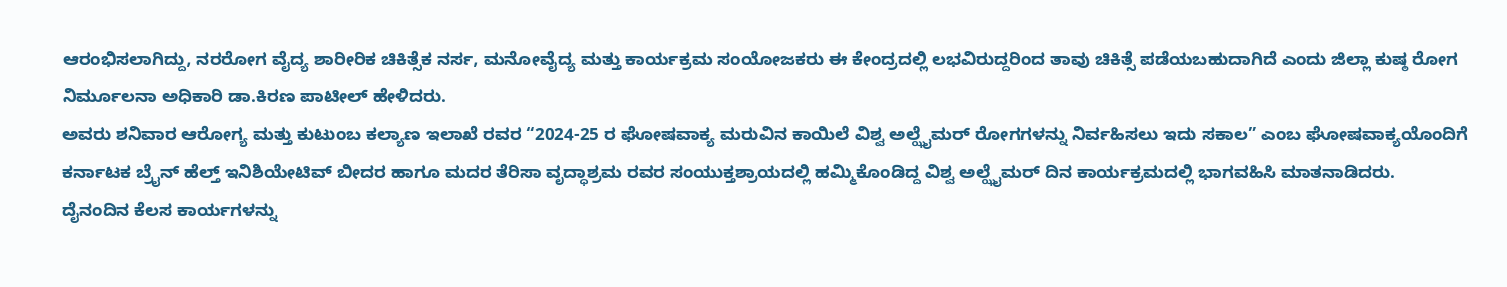ಆರಂಭಿಸಲಾಗಿದ್ದು, ನರರೋಗ ವೈದ್ಯ ಶಾರೀರಿಕ ಚಿಕಿತ್ಸೆಕ ನರ್ಸ, ಮನೋವೈದ್ಯ ಮತ್ತು ಕಾರ್ಯಕ್ರಮ ಸಂಯೋಜಕರು ಈ ಕೇಂದ್ರದಲ್ಲಿ ಲಭವಿರುದ್ದರಿಂದ ತಾವು ಚಿಕಿತ್ಸೆ ಪಡೆಯಬಹುದಾಗಿದೆ ಎಂದು ಜಿಲ್ಲಾ ಕುಷ್ಠ ರೋಗ ನಿರ್ಮೂಲನಾ ಅಧಿಕಾರಿ ಡಾ.ಕಿರಣ ಪಾಟೀಲ್ ಹೇಳಿದರು.
ಅವರು ಶನಿವಾರ ಆರೋಗ್ಯ ಮತ್ತು ಕುಟುಂಬ ಕಲ್ಯಾಣ ಇಲಾಖೆ ರವರ “2024-25 ರ ಘೋಷವಾಕ್ಯ ಮರುವಿನ ಕಾಯಿಲೆ ವಿಶ್ವ ಅಲ್ಝೈಮರ್ ರೋಗಗಳನ್ನು ನಿರ್ವಹಿಸಲು ಇದು ಸಕಾಲ” ಎಂಬ ಘೋಷವಾಕ್ಯಯೊಂದಿಗೆ ಕರ್ನಾಟಕ ಬ್ರೈನ್ ಹೆಲ್ತ್ ಇನಿಶಿಯೇಟಿವ್ ಬೀದರ ಹಾಗೂ ಮದರ ತೆರಿಸಾ ವೃದ್ಧಾಶ್ರಮ ರವರ ಸಂಯುಕ್ತಶ್ರಾಯದಲ್ಲಿ ಹಮ್ಮಿಕೊಂಡಿದ್ದ ವಿಶ್ವ ಅಲ್ಝೈಮರ್ ದಿನ ಕಾರ್ಯಕ್ರಮದಲ್ಲಿ ಭಾಗವಹಿಸಿ ಮಾತನಾಡಿದರು.
ದೈನಂದಿನ ಕೆಲಸ ಕಾರ್ಯಗಳನ್ನು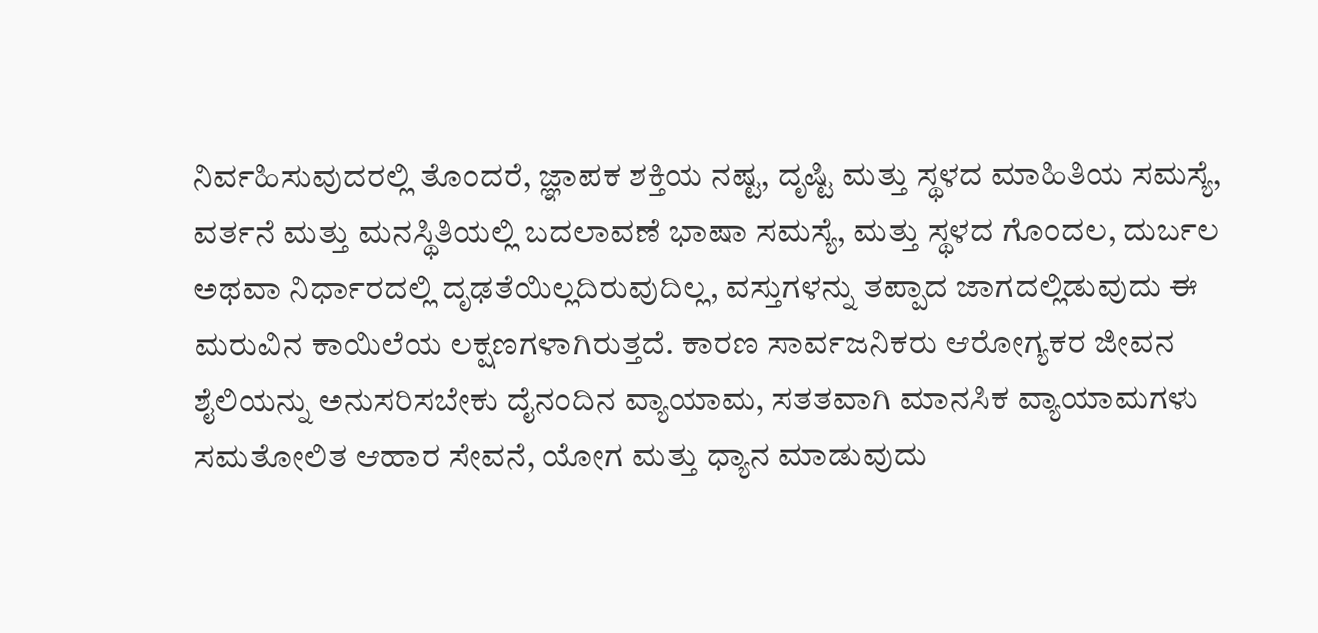ನಿರ್ವಹಿಸುವುದರಲ್ಲಿ ತೊಂದರೆ, ಜ್ಞಾಪಕ ಶಕ್ತಿಯ ನಷ್ಟ, ದೃಷ್ಟಿ ಮತ್ತು ಸ್ಥಳದ ಮಾಹಿತಿಯ ಸಮಸ್ಯೆ, ವರ್ತನೆ ಮತ್ತು ಮನಸ್ಥಿತಿಯಲ್ಲಿ ಬದಲಾವಣೆ ಭಾಷಾ ಸಮಸ್ಯೆ, ಮತ್ತು ಸ್ಥಳದ ಗೊಂದಲ, ದುರ್ಬಲ ಅಥವಾ ನಿರ್ಧಾರದಲ್ಲಿ ದೃಢತೆಯಿಲ್ಲದಿರುವುದಿಲ್ಲ, ವಸ್ತುಗಳನ್ನು ತಪ್ಪಾದ ಜಾಗದಲ್ಲಿಡುವುದು ಈ ಮರುವಿನ ಕಾಯಿಲೆಯ ಲಕ್ಷಣಗಳಾಗಿರುತ್ತದೆ. ಕಾರಣ ಸಾರ್ವಜನಿಕರು ಆರೋಗ್ಯಕರ ಜೀವನ ಶೈಲಿಯನ್ನು ಅನುಸರಿಸಬೇಕು ದೈನಂದಿನ ವ್ಯಾಯಾಮ, ಸತತವಾಗಿ ಮಾನಸಿಕ ವ್ಯಾಯಾಮಗಳು ಸಮತೋಲಿತ ಆಹಾರ ಸೇವನೆ, ಯೋಗ ಮತ್ತು ಧ್ಯಾನ ಮಾಡುವುದು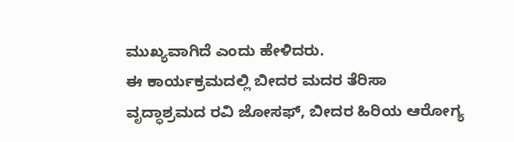ಮುಖ್ಯವಾಗಿದೆ ಎಂದು ಹೇಳಿದರು.
ಈ ಕಾರ್ಯಕ್ರಮದಲ್ಲಿ ಬೀದರ ಮದರ ತೆರಿಸಾ ವೃದ್ಧಾಶ್ರಮದ ರವಿ ಜೋಸಫ್, ಬೀದರ ಹಿರಿಯ ಆರೋಗ್ಯ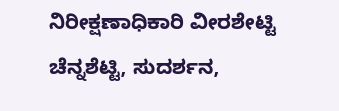ನಿರೀಕ್ಷಣಾಧಿಕಾರಿ ವೀರಶೇಟ್ಟಿ ಚೆನ್ನಶೆಟ್ಟಿ, ಸುದರ್ಶನ,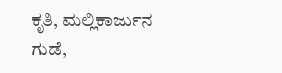ಕೃತಿ, ಮಲ್ಲಿಕಾರ್ಜುನ ಗುಡೆ,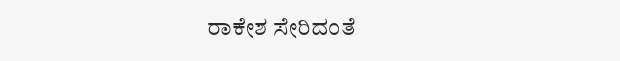ರಾಕೇಶ ಸೇರಿದಂತೆ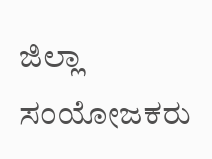ಜಿಲ್ಲಾ ಸಂಯೋಜಕರು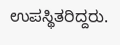ಉಪಸ್ಥಿತರಿದ್ದರು.